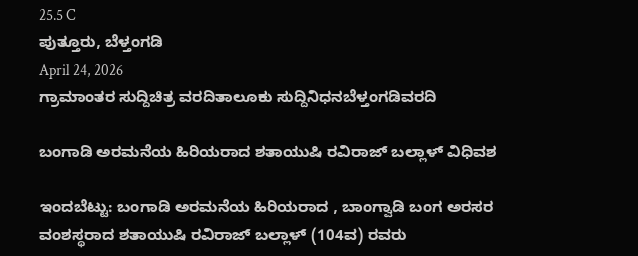25.5 C
ಪುತ್ತೂರು, ಬೆಳ್ತಂಗಡಿ
April 24, 2026
ಗ್ರಾಮಾಂತರ ಸುದ್ದಿಚಿತ್ರ ವರದಿತಾಲೂಕು ಸುದ್ದಿನಿಧನಬೆಳ್ತಂಗಡಿವರದಿ

ಬಂಗಾಡಿ ಅರಮನೆಯ ಹಿರಿಯರಾದ ಶತಾಯುಷಿ ರವಿರಾಜ್ ಬಲ್ಲಾಳ್ ವಿಧಿವಶ

ಇಂದಬೆಟ್ಟು: ಬಂಗಾಡಿ ಅರಮನೆಯ ಹಿರಿಯರಾದ , ಬಾಂಗ್ವಾಡಿ ಬಂಗ ಅರಸರ ವಂಶಸ್ಥರಾದ ಶತಾಯುಷಿ ರವಿರಾಜ್ ಬಲ್ಲಾಳ್ (104ವ) ರವರು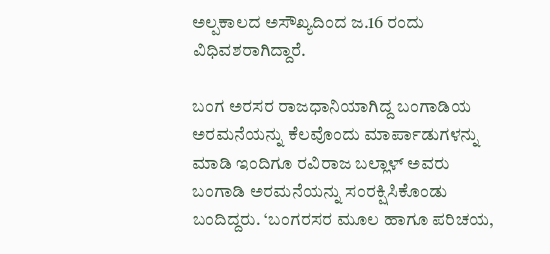ಅಲ್ಪಕಾಲದ ಅಸೌಖ್ಯದಿಂದ ಜ.16 ರಂದು ವಿಧಿವಶರಾಗಿದ್ದಾರೆ.

ಬಂಗ ಅರಸರ ರಾಜಧಾನಿಯಾಗಿದ್ದ ಬಂಗಾಡಿಯ ಅರಮನೆಯನ್ನು ಕೆಲವೊಂದು ಮಾರ್ಪಾಡುಗಳನ್ನು ಮಾಡಿ ಇಂದಿಗೂ ರವಿರಾಜ ಬಲ್ಲಾಳ್ ಅವರು ಬಂಗಾಡಿ ಅರಮನೆಯನ್ನು ಸಂರಕ್ಷಿಸಿಕೊಂಡು ಬಂದಿದ್ದರು. ‘ಬಂಗರಸರ ಮೂಲ ಹಾಗೂ ಪರಿಚಯ,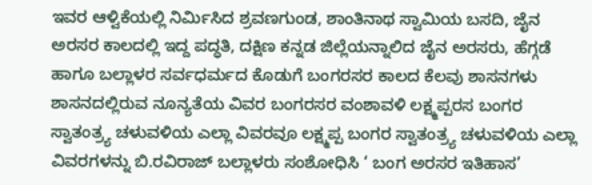ಇವರ ಆಳ್ವಿಕೆಯಲ್ಲಿ ನಿರ್ಮಿಸಿದ ಶ್ರವಣಗುಂಡ, ಶಾಂತಿನಾಥ ಸ್ವಾಮಿಯ ಬಸದಿ, ಜೈನ ಅರಸರ ಕಾಲದಲ್ಲಿ ಇದ್ದ ಪದ್ಧತಿ, ದಕ್ಷಿಣ ಕನ್ನಡ ಜಿಲ್ಲೆಯನ್ನಾಲಿದ ಜೈನ ಅರಸರು, ಹೆಗ್ಗಡೆ ಹಾಗೂ ಬಲ್ಲಾಳರ ಸರ್ವಧರ್ಮದ ಕೊಡುಗೆ ಬಂಗರಸರ ಕಾಲದ ಕೆಲವು ಶಾಸನಗಳು ಶಾಸನದಲ್ಲಿರುವ ನೂನ್ಯತೆಯ ವಿವರ ಬಂಗರಸರ ವಂಶಾವಳಿ ಲಕ್ಷ್ಮಪ್ಪರಸ ಬಂಗರ ಸ್ವಾತಂತ್ರ್ಯ ಚಳುವಳಿಯ ಎಲ್ಲಾ ವಿವರವೂ ಲಕ್ಷ್ಮಪ್ಪ ಬಂಗರ ಸ್ವಾತಂತ್ರ್ಯ ಚಳುವಳಿಯ ಎಲ್ಲಾ ವಿವರಗಳನ್ನು ಬಿ.ರವಿರಾಜ್ ಬಲ್ಲಾಳರು ಸಂಶೋಧಿಸಿ ‘ ಬಂಗ ಅರಸರ ಇತಿಹಾಸ’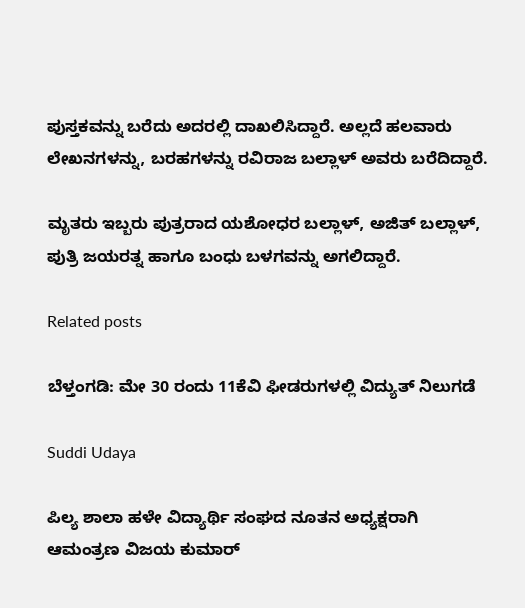ಪುಸ್ತಕವನ್ನು ಬರೆದು ಅದರಲ್ಲಿ ದಾಖಲಿಸಿದ್ದಾರೆ. ಅಲ್ಲದೆ ಹಲವಾರು ಲೇಖನಗಳನ್ನು, ಬರಹಗಳನ್ನು ರವಿರಾಜ ಬಲ್ಲಾಳ್ ಅವರು ಬರೆದಿದ್ದಾರೆ.

ಮೃತರು ಇಬ್ಬರು ಪುತ್ರರಾದ ಯಶೋಧರ ಬಲ್ಲಾಳ್, ಅಜಿತ್ ಬಲ್ಲಾಳ್, ಪುತ್ರಿ ಜಯರತ್ನ ಹಾಗೂ ಬಂಧು ಬಳಗವನ್ನು ಅಗಲಿದ್ದಾರೆ.

Related posts

ಬೆಳ್ತಂಗಡಿ: ಮೇ 30 ರಂದು 11ಕೆವಿ ಫೀಡರುಗಳಲ್ಲಿ ವಿದ್ಯುತ್ ನಿಲುಗಡೆ

Suddi Udaya

ಪಿಲ್ಯ ಶಾಲಾ ಹಳೇ ವಿದ್ಯಾರ್ಥಿ ಸಂಘದ ನೂತನ ಅಧ್ಯಕ್ಷರಾಗಿ ಆಮಂತ್ರಣ ವಿಜಯ ಕುಮಾರ್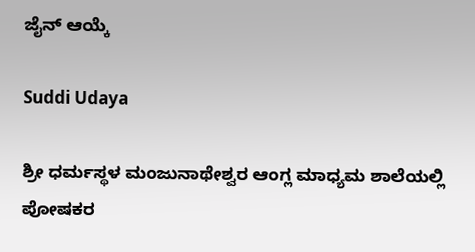ಜೈನ್ ಆಯ್ಕೆ

Suddi Udaya

ಶ್ರೀ ಧರ್ಮಸ್ಥಳ ಮಂಜುನಾಥೇಶ್ವರ ಆಂಗ್ಲ ಮಾಧ್ಯಮ ಶಾಲೆಯಲ್ಲಿ ಪೋಷಕರ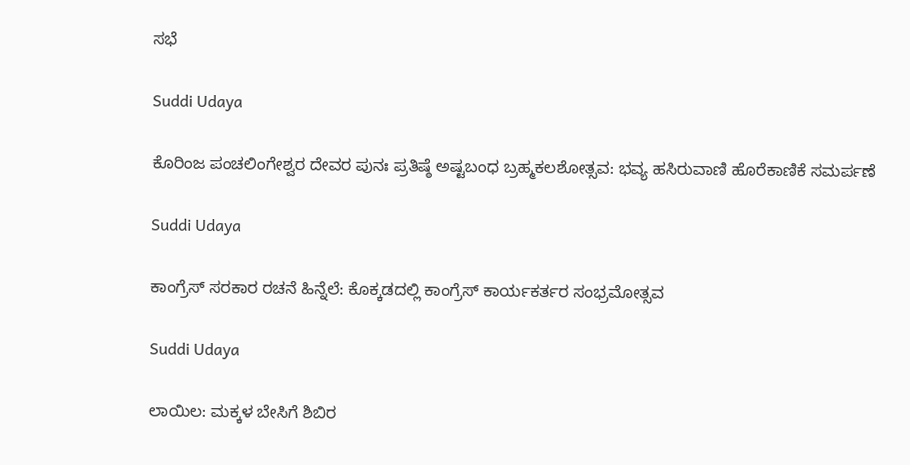ಸಭೆ

Suddi Udaya

ಕೊರಿಂಜ ಪಂಚಲಿಂಗೇಶ್ವರ ದೇವರ ಪುನಃ ಪ್ರತಿಷ್ಠೆ ಅಷ್ಟಬಂಧ ಬ್ರಹ್ಮಕಲಶೋತ್ಸವ: ಭವ್ಯ ಹಸಿರುವಾಣಿ ಹೊರೆಕಾಣಿಕೆ ಸಮರ್ಪಣೆ

Suddi Udaya

ಕಾಂಗ್ರೆಸ್ ಸರಕಾರ ರಚನೆ ಹಿನ್ನೆಲೆ: ಕೊಕ್ಕಡದಲ್ಲಿ ಕಾಂಗ್ರೆಸ್ ಕಾರ್ಯಕರ್ತರ ಸಂಭ್ರಮೋತ್ಸವ

Suddi Udaya

ಲಾಯಿಲ: ಮಕ್ಕಳ ಬೇಸಿಗೆ ಶಿಬಿರ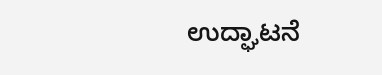ಉದ್ಘಾಟನೆ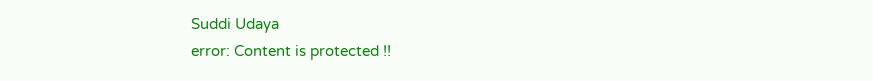Suddi Udaya
error: Content is protected !!